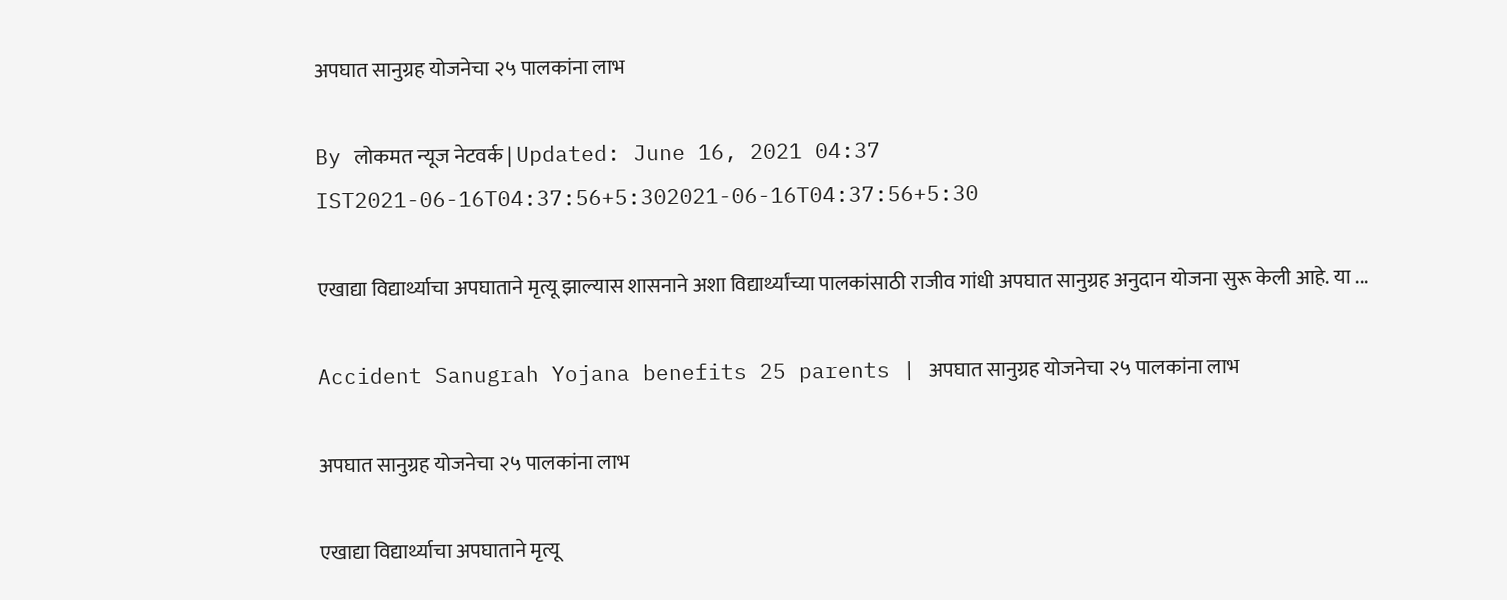अपघात सानुग्रह योजनेचा २५ पालकांना लाभ

By लोकमत न्यूज नेटवर्क | Updated: June 16, 2021 04:37 IST2021-06-16T04:37:56+5:302021-06-16T04:37:56+5:30

एखाद्या विद्यार्थ्याचा अपघाताने मृत्यू झाल्यास शासनाने अशा विद्यार्थ्यांच्या पालकांसाठी राजीव गांधी अपघात सानुग्रह अनुदान योजना सुरू केली आहे. या ...

Accident Sanugrah Yojana benefits 25 parents | अपघात सानुग्रह योजनेचा २५ पालकांना लाभ

अपघात सानुग्रह योजनेचा २५ पालकांना लाभ

एखाद्या विद्यार्थ्याचा अपघाताने मृत्यू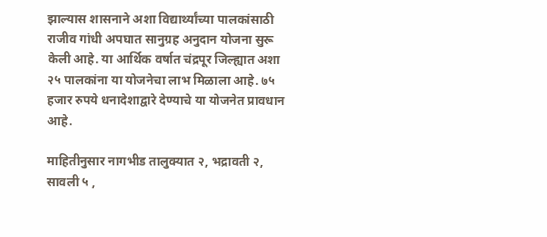झाल्यास शासनाने अशा विद्यार्थ्यांच्या पालकांसाठी राजीव गांधी अपघात सानुग्रह अनुदान योजना सुरू केली आहे. या आर्थिक वर्षात चंद्रपूर जिल्ह्यात अशा २५ पालकांना या योजनेचा लाभ मिळाला आहे. ७५ हजार रुपये धनादेशाद्वारे देण्याचे या योजनेत प्रावधान आहे.

माहितीनुसार नागभीड तालुक्यात २, भद्रावती २, सावली ५ ,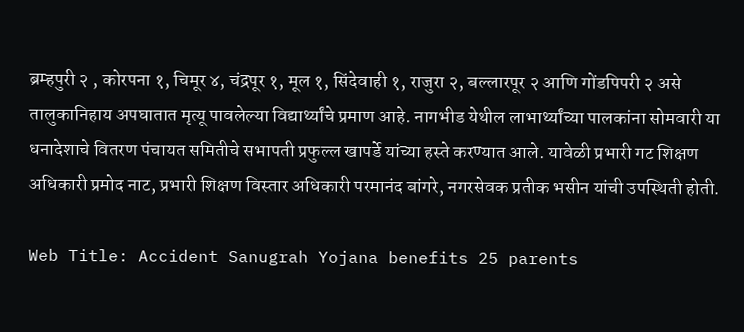ब्रम्हपुरी २ , कोरपना १, चिमूर ४, चंद्रपूर १, मूल १, सिंदेवाही १, राजुरा २, बल्लारपूर २ आणि गोंडपिपरी २ असे तालुकानिहाय अपघातात मृत्यू पावलेल्या विद्यार्थ्यांचे प्रमाण आहे. नागभीड येथील लाभार्थ्यांच्या पालकांना सोमवारी या धनादेशाचे वितरण पंचायत समितीचे सभापती प्रफुल्ल खापर्डे यांच्या हस्ते करण्यात आले. यावेळी प्रभारी गट शिक्षण अधिकारी प्रमोद नाट, प्रभारी शिक्षण विस्तार अधिकारी परमानंद बांगरे, नगरसेवक प्रतीक भसीन यांची उपस्थिती होती.

Web Title: Accident Sanugrah Yojana benefits 25 parents